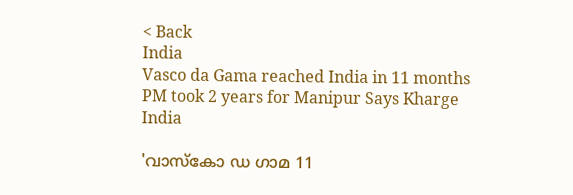< Back
India
Vasco da Gama reached India in 11 months PM took 2 years for Manipur Says Kharge
India

'വാസ്കോ ഡ ഗാമ 11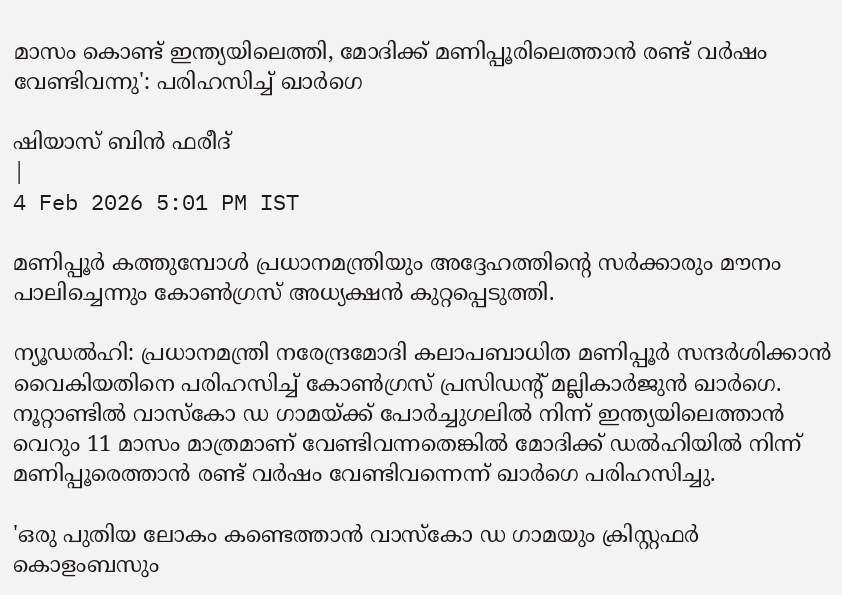മാസം കൊണ്ട് ഇന്ത്യയിലെത്തി, മോദിക്ക് മണിപ്പൂരിലെത്താൻ രണ്ട് വർഷം വേണ്ടിവന്നു': പരിഹസിച്ച് ഖാർഗെ

ഷിയാസ് ബിന്‍ ഫരീദ്
|
4 Feb 2026 5:01 PM IST

മണിപ്പൂർ കത്തുമ്പോൾ പ്രധാനമന്ത്രിയും അദ്ദേഹത്തിന്റെ സർക്കാരും മൗനം പാലിച്ചെന്നും കോൺഗ്രസ് അധ്യക്ഷൻ കുറ്റപ്പെടുത്തി.

ന്യൂഡൽഹി: പ്രധാനമന്ത്രി നരേന്ദ്രമോദി കലാപബാധിത മണിപ്പൂർ സന്ദർശിക്കാൻ വൈകിയതിനെ പരിഹസിച്ച് കോൺഗ്രസ് പ്രസിഡന്റ് മല്ലികാർജുൻ ഖാർഗെ. നൂറ്റാണ്ടിൽ വാസ്കോ ഡ ഗാമയ്ക്ക് പോർച്ചുഗലിൽ നിന്ന് ഇന്ത്യയിലെത്താൻ വെറും 11 മാസം മാത്രമാണ് വേണ്ടിവന്നതെങ്കിൽ മോദിക്ക് ഡൽഹിയിൽ നിന്ന് മണിപ്പൂരെത്താൻ രണ്ട് വർഷം വേണ്ടിവന്നെന്ന് ഖാർഗെ പരിഹസിച്ചു.

'ഒരു പുതിയ ലോകം കണ്ടെത്താൻ വാസ്കോ ഡ ഗാമയും ക്രിസ്റ്റഫർ കൊളംബസും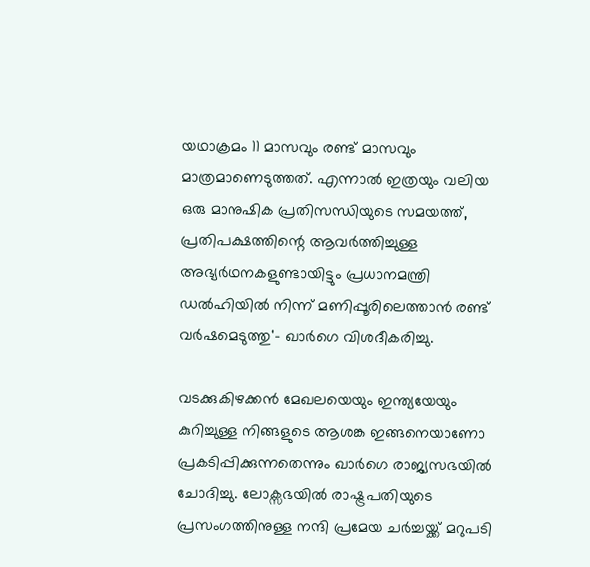യഥാക്രമം 11 മാസവും രണ്ട് മാസവും മാത്രമാണെടുത്തത്. എന്നാൽ ഇത്രയും വലിയ ഒരു മാനുഷിക പ്രതിസന്ധിയുടെ സമയത്ത്, പ്രതിപക്ഷത്തിന്റെ ആവർത്തിച്ചുള്ള അഭ്യർഥനകളുണ്ടായിട്ടും പ്രധാനമന്ത്രി ഡൽഹിയിൽ നിന്ന് മണിപ്പൂരിലെത്താൻ രണ്ട് വർഷമെടുത്തു'- ഖാർഗെ വിശദീകരിച്ചു.

വടക്കുകിഴക്കൻ മേഖലയെയും ഇന്ത്യയേയും കുറിച്ചുള്ള നിങ്ങളുടെ ആശങ്ക ഇങ്ങനെയാണോ പ്രകടിപ്പിക്കുന്നതെന്നും ഖാർഗെ രാജ്യസഭയിൽ ചോദിച്ചു. ലോക്സഭയിൽ രാഷ്ട്രപതിയുടെ പ്രസംഗത്തിനുള്ള നന്ദി പ്രമേയ ചർച്ചയ്ക്ക് മറുപടി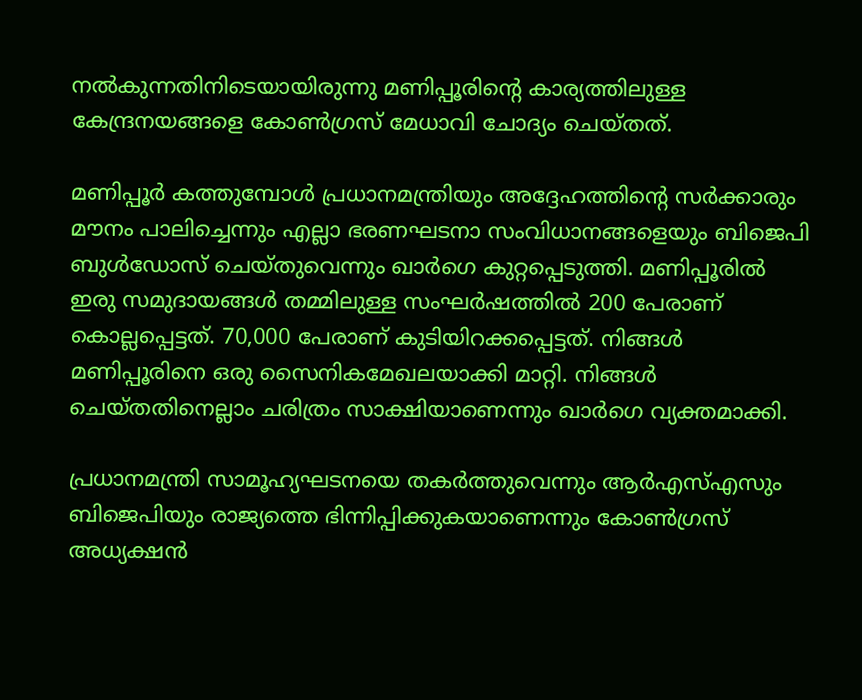നൽകുന്നതിനിടെയായിരുന്നു മണിപ്പൂരിന്റെ കാര്യത്തിലുള്ള കേന്ദ്രനയങ്ങളെ കോൺഗ്രസ് മേധാവി ചോദ്യം ചെയ്തത്.

മണിപ്പൂർ കത്തുമ്പോൾ പ്രധാനമന്ത്രിയും അദ്ദേഹത്തിന്റെ സർക്കാരും മൗനം പാലിച്ചെന്നും എല്ലാ ഭരണഘടനാ സംവിധാനങ്ങളെയും ബിജെപി ബുൾഡോസ് ചെയ്തുവെന്നും ഖാർഗെ കുറ്റപ്പെടുത്തി. മണിപ്പൂരിൽ ഇരു സമുദായങ്ങൾ തമ്മിലുള്ള സംഘർഷത്തിൽ 200 പേരാണ് കൊല്ലപ്പെട്ടത്. 70,000 പേരാണ് കുടിയിറക്കപ്പെട്ടത്. നിങ്ങൾ മണിപ്പൂരിനെ ഒരു സൈനികമേഖലയാക്കി മാറ്റി. നിങ്ങൾ ചെയ്തതിനെല്ലാം ചരിത്രം സാക്ഷിയാണെന്നും ഖാർഗെ വ്യക്തമാക്കി.

പ്രധാനമന്ത്രി സാമൂഹ്യഘടനയെ തകർത്തുവെന്നും ആർഎസ്എസും ബിജെപിയും രാജ്യത്തെ ഭിന്നിപ്പിക്കുകയാണെന്നും കോൺഗ്രസ് അധ്യക്ഷൻ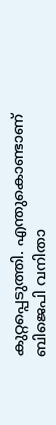കുറ്റപ്പെടുത്തി. എന്തുകൊണ്ടാണ് ബിജെപി വനിതാ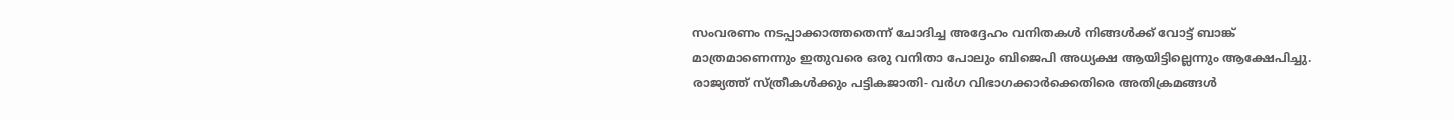സംവരണം നടപ്പാക്കാത്തതെന്ന് ചോദിച്ച അദ്ദേഹം വനിതകൾ നിങ്ങൾക്ക് വോട്ട് ബാങ്ക് മാത്രമാണെന്നും ഇതുവരെ ഒരു വനിതാ പോലും ബിജെപി അധ്യക്ഷ ആയിട്ടില്ലെന്നും ആക്ഷേപിച്ചു. രാജ്യത്ത് സ്ത്രീകൾക്കും പട്ടികജാതി- വർഗ വിഭാഗക്കാർക്കെതിരെ അതിക്രമങ്ങൾ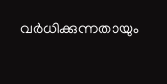വർധിക്കുന്നതായും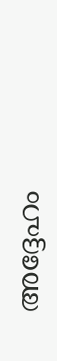അദ്ദേഹം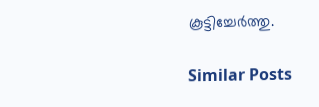കൂട്ടിച്ചേർത്തു.

Similar Posts